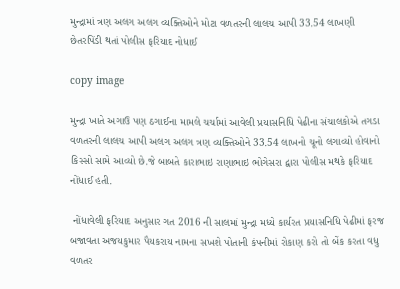મુન્દ્રામાં ત્રણ અલગ અલગ વ્યક્તિઓને મોટા વળતરની લાલચ આપી 33.54 લાખણી છેતરપિંડી થતાં પોલીસ ફરિયાદ નોધાઈ

copy image

મુન્દ્રા ખાતે અગાઉ પણ ઠગાઈના મામલે ચર્ચામાં આવેલી પ્રયાસનિધિ પેઢીના સંચાલકોએ તગડા વળતરની લાલચ આપી અલગ અલગ ત્રણ વ્યક્તિઓને 33.54 લાખનો ચૂનો લગાવ્યો હોવાનો કિસ્સો સામે આવ્યો છે.જે બાબતે કારાભાઇ રાણાભાઇ ભોગેસરા દ્વારા પોલીસ મથકે ફરિયાદ નોંધાઈ હતી.

 નોંધાવેલી ફરિયાદ અનુસાર ગત 2016 ની સાલમાં મુન્દ્રા મધ્યે કાર્યરત પ્રયાસનિધિ પેઢીમાં ફરજ બજાવતા અજયકુમાર પૈયકરાય નામના સખશે પોતાની કંપનીમાં રોકાણ કરો તો બેંક કરતા વધુ વળતર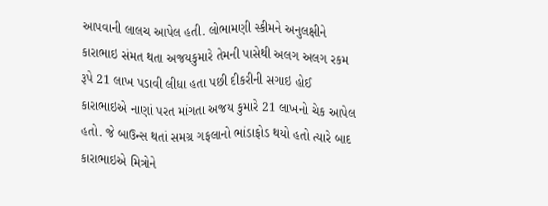આપવાની લાલચ આપેલ હતી. લોભામણી સ્કીમને અનુલક્ષીને કારાભાઇ સંમત થતા અજયકુમારે તેમની પાસેથી અલગ અલગ રકમ રૂપે 21 લાખ પડાવી લીધા હતા પછી દીકરીની સગાઇ હોઈ કારાભાઇએ નાણાં પરત માંગતા અજય કુમારે 21 લાખનો ચેક આપેલ હતો. જે બાઉન્સ થતાં સમગ્ર ગફલાનો ભાંડાફોડ થયો હતો ત્યારે બાદ કારાભાઇએ મિત્રોને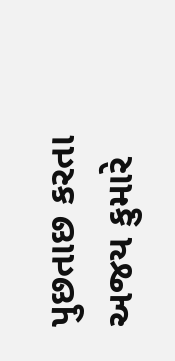પુછતાછ કરતા અજય કુમારે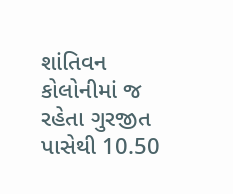શાંતિવન કોલોનીમાં જ રહેતા ગુરજીત પાસેથી 10.50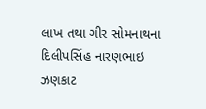લાખ તથા ગીર સોમનાથના દિલીપસિંહ નારણભાઇ ઝણકાટ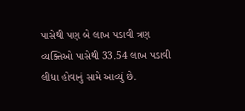પાસેથી પણ બે લાખ પડાવી ત્રણ વ્યક્તિઓ પાસેથી 33.54 લાખ પડાવી લીધા હોવાનું સામે આવ્યું છે.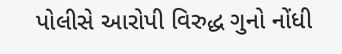પોલીસે આરોપી વિરુદ્ધ ગુનો નોંધી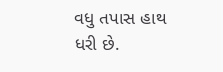વધુ તપાસ હાથ ધરી છે.